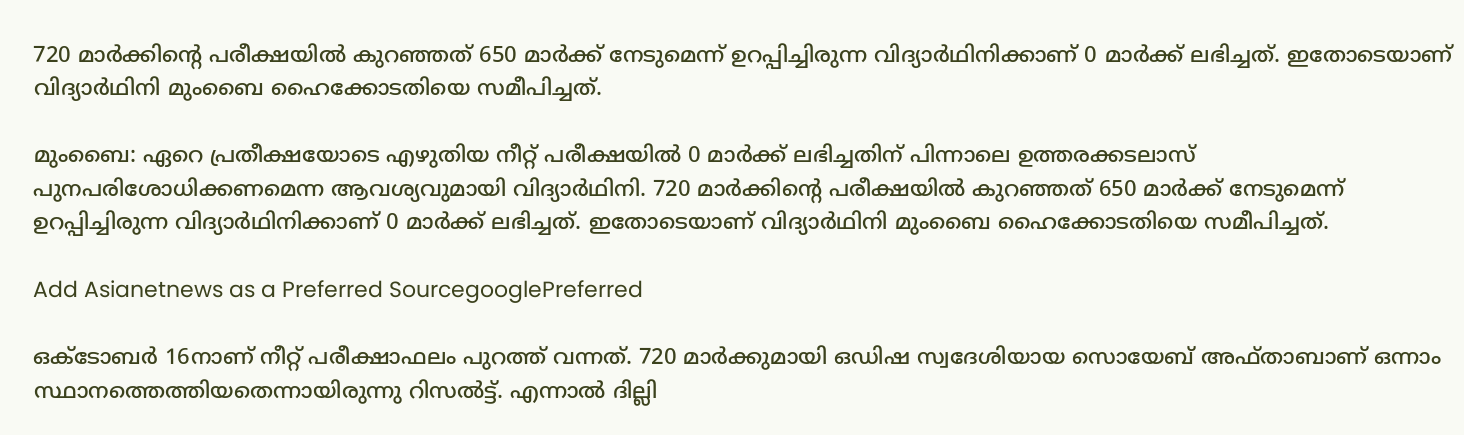720 മാര്‍ക്കിന്‍റെ പരീക്ഷയില്‍ കുറഞ്ഞത് 650 മാര്‍ക്ക് നേടുമെന്ന് ഉറപ്പിച്ചിരുന്ന വിദ്യാര്‍ഥിനിക്കാണ് 0 മാര്‍ക്ക് ലഭിച്ചത്. ഇതോടെയാണ് വിദ്യാര്‍ഥിനി മുംബൈ ഹൈക്കോടതിയെ സമീപിച്ചത്.

മുംബൈ: ഏറെ പ്രതീക്ഷയോടെ എഴുതിയ നീറ്റ് പരീക്ഷയില്‍ 0 മാര്‍ക്ക് ലഭിച്ചതിന് പിന്നാലെ ഉത്തരക്കടലാസ് പുനപരിശോധിക്കണമെന്ന ആവശ്യവുമായി വിദ്യാര്‍ഥിനി. 720 മാര്‍ക്കിന്‍റെ പരീക്ഷയില്‍ കുറഞ്ഞത് 650 മാര്‍ക്ക് നേടുമെന്ന് ഉറപ്പിച്ചിരുന്ന വിദ്യാര്‍ഥിനിക്കാണ് 0 മാര്‍ക്ക് ലഭിച്ചത്. ഇതോടെയാണ് വിദ്യാര്‍ഥിനി മുംബൈ ഹൈക്കോടതിയെ സമീപിച്ചത്.

Add Asianetnews as a Preferred SourcegooglePreferred

ഒക്ടോബര്‍ 16നാണ് നീറ്റ് പരീക്ഷാഫലം പുറത്ത് വന്നത്. 720 മാര്‍ക്കുമായി ഒഡിഷ സ്വദേശിയായ സൊയേബ് അഫ്താബാണ് ഒന്നാം സ്ഥാനത്തെത്തിയതെന്നായിരുന്നു റിസല്‍ട്ട്. എന്നാല്‍ ദില്ലി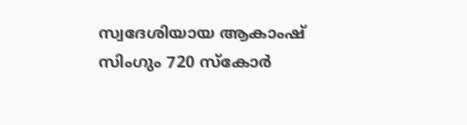സ്വദേശിയായ ആകാംഷ് സിംഗും 720 സ്കോര്‍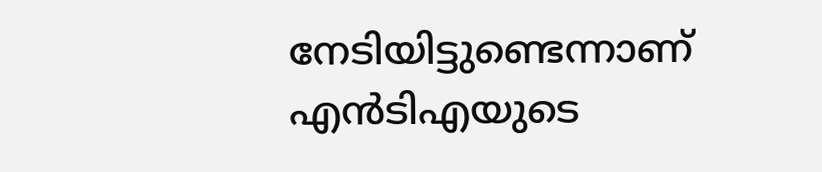നേടിയിട്ടുണ്ടെന്നാണ് എന്‍ടിഎയുടെ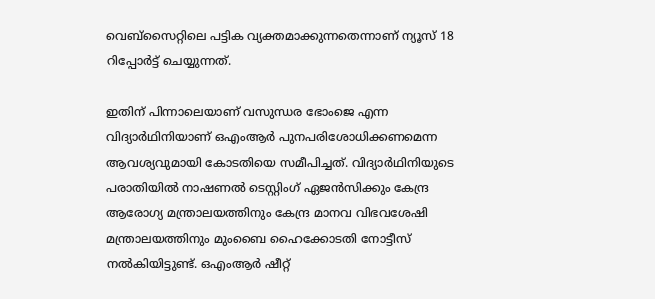വെബ്സൈറ്റിലെ പട്ടിക വ്യക്തമാക്കുന്നതെന്നാണ് ന്യൂസ് 18 റിപ്പോര്‍ട്ട് ചെയ്യുന്നത്.

ഇതിന് പിന്നാലെയാണ് വസുന്ധര ഭോംജെ എന്ന വിദ്യാര്‍ഥിനിയാണ് ഒഎംആര്‍ പുനപരിശോധിക്കണമെന്ന ആവശ്യവുമായി കോടതിയെ സമീപിച്ചത്. വിദ്യാര്‍ഥിനിയുടെ പരാതിയില്‍ നാഷണല്‍ ടെസ്റ്റിംഗ് ഏജന്‍സിക്കും കേന്ദ്ര ആരോഗ്യ മന്ത്രാലയത്തിനും കേന്ദ്ര മാനവ വിഭവശേഷി മന്ത്രാലയത്തിനും മുംബൈ ഹൈക്കോടതി നോട്ടീസ് നല്‍കിയിട്ടുണ്ട്. ഒഎംആര്‍ ഷീറ്റ്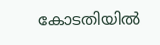കോടതിയില്‍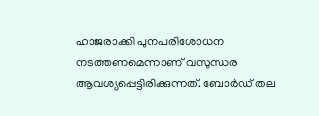ഹാജരാക്കി പുനപരിശോധന നടത്തണമെന്നാണ് വസുന്ധര ആവശ്യപ്പെട്ടിരിക്കുന്നത്. ബോര്‍ഡ് തല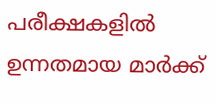പരീക്ഷകളില്‍ ഉന്നതമായ മാര്‍ക്ക്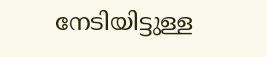നേടിയിട്ടുള്ള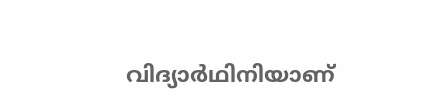വിദ്യാര്‍ഥിനിയാണ്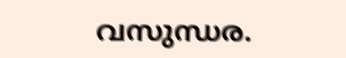വസുന്ധര.